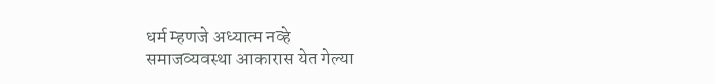धर्म म्हणजे अध्यात्म नव्हे
समाजव्यवस्था आकारास येत गेल्या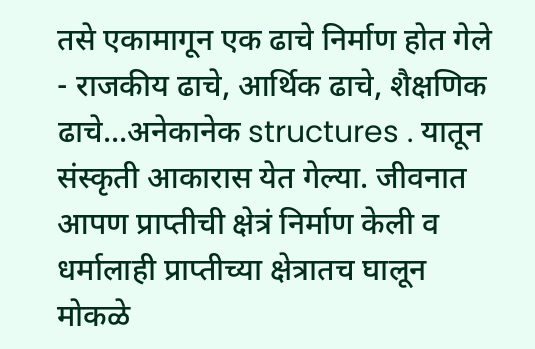तसे एकामागून एक ढाचे निर्माण होत गेले - राजकीय ढाचे, आर्थिक ढाचे, शैक्षणिक ढाचे...अनेकानेक structures . यातून संस्कृती आकारास येत गेल्या. जीवनात आपण प्राप्तीची क्षेत्रं निर्माण केली व धर्मालाही प्राप्तीच्या क्षेत्रातच घालून मोकळे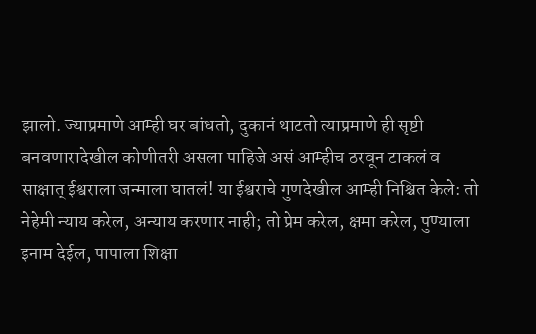झालो. ज्याप्रमाणे आम्ही घर बांधतो, दुकानं थाटतो त्याप्रमाणे ही सृष्टी बनवणारादेखील कोणीतरी असला पाहिजे असं आम्हीच ठरवून टाकलं व साक्षात् ईश्वराला जन्माला घातलं! या ईश्वराचे गुणदेखील आम्ही निश्चित केले: तो नेहेमी न्याय करेल, अन्याय करणार नाही; तो प्रेम करेल, क्षमा करेल, पुण्याला इनाम देईल, पापाला शिक्षा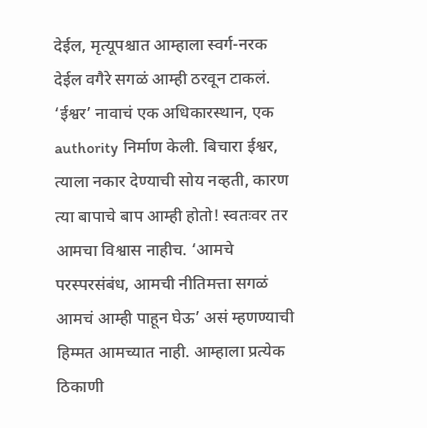देईल, मृत्यूपश्चात आम्हाला स्वर्ग-नरक देईल वगैरे सगळं आम्ही ठरवून टाकलं. ‘ईश्वर’ नावाचं एक अधिकारस्थान, एक authority निर्माण केली. बिचारा ईश्वर, त्याला नकार देण्याची सोय नव्हती, कारण त्या बापाचे बाप आम्ही होतो! स्वतःवर तर आमचा विश्वास नाहीच. ‘आमचे परस्परसंबंध, आमची नीतिमत्ता सगळं आमचं आम्ही पाहून घेऊ’ असं म्हणण्याची हिम्मत आमच्यात नाही. आम्हाला प्रत्येक ठिकाणी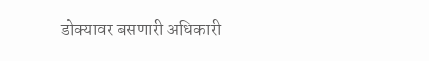डोक्यावर बसणारी अधिकारी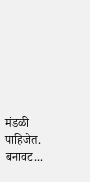मंडळी पाहिजेत. बनावट...